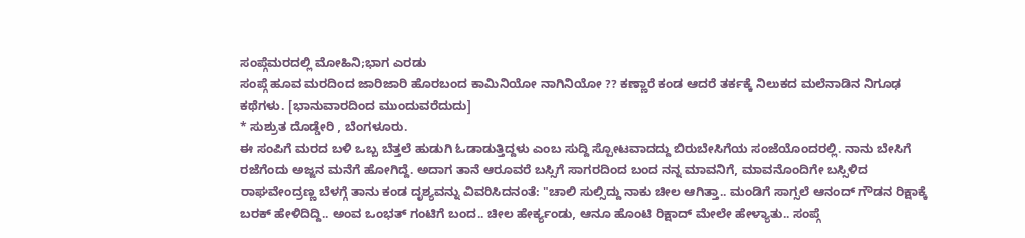ಸಂಪ್ಗೆಮರದಲ್ಲಿ ಮೋಹಿನಿ;ಭಾಗ ಎರಡು
ಸಂಪ್ಗೆ ಹೂವ ಮರದಿಂದ ಜಾರಿಜಾರಿ ಹೊರಬಂದ ಕಾಮಿನಿಯೋ ನಾಗಿನಿಯೋ ?? ಕಣ್ಣಾರೆ ಕಂಡ ಆದರೆ ತರ್ಕಕ್ಕೆ ನಿಲುಕದ ಮಲೆನಾಡಿನ ನಿಗೂಢ ಕಥೆಗಳು. [ಭಾನುವಾರದಿಂದ ಮುಂದುವರೆದುದು]
* ಸುಶ್ರುತ ದೊಡ್ಡೇರಿ , ಬೆಂಗಳೂರು.
ಈ ಸಂಪಿಗೆ ಮರದ ಬಳಿ ಒಬ್ಬ ಬೆತ್ತಲೆ ಹುಡುಗಿ ಓಡಾಡುತ್ತಿದ್ದಳು ಎಂಬ ಸುದ್ದಿ ಸ್ಪೋಟವಾದದ್ದು ಬಿರುಬೇಸಿಗೆಯ ಸಂಜೆಯೊಂದರಲ್ಲಿ. ನಾನು ಬೇಸಿಗೆ ರಜೆಗೆಂದು ಅಜ್ಜನ ಮನೆಗೆ ಹೋಗಿದ್ದೆ. ಅದಾಗ ತಾನೆ ಆರೂವರೆ ಬಸ್ಸಿಗೆ ಸಾಗರದಿಂದ ಬಂದ ನನ್ನ ಮಾವನಿಗೆ, ಮಾವನೊಂದಿಗೇ ಬಸ್ಸಿಳಿದ ರಾಘವೇಂದ್ರಣ್ಣ ಬೆಳಗ್ಗೆ ತಾನು ಕಂಡ ದೃಶ್ಯವನ್ನು ವಿವರಿಸಿದನಂತೆ: "ಚಾಲಿ ಸುಲ್ಸಿದ್ದು ನಾಕು ಚೀಲ ಆಗಿತ್ತಾ.. ಮಂಡಿಗೆ ಸಾಗ್ಸಲೆ ಆನಂದ್ ಗೌಡನ ರಿಕ್ಷಾಕ್ಕೆ ಬರಕ್ ಹೇಳಿದಿದ್ದಿ.. ಅಂವ ಒಂಭತ್ ಗಂಟಿಗೆ ಬಂದ.. ಚೀಲ ಹೇರ್ಕ್ಯಂಡು, ಆನೂ ಹೊಂಟಿ ರಿಕ್ಷಾದ್ ಮೇಲೇ ಹೇಳ್ಯಾತು.. ಸಂಪ್ಗೆ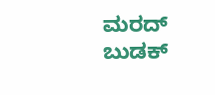ಮರದ್ ಬುಡಕ್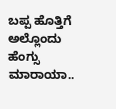ಬಪ್ಪ ಹೊತ್ತಿಗೆ ಅಲ್ಲೊಂದು ಹೆಂಗ್ಸು ಮಾರಾಯಾ..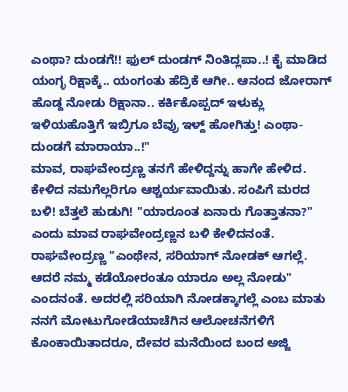ಎಂಥಾ? ದುಂಡಗೆ!! ಫುಲ್ ದುಂಡಗ್ ನಿಂತಿದ್ಲಪಾ..! ಕೈ ಮಾಡಿದ ಯಂಗ್ಳ ರಿಕ್ಷಾಕ್ಕೆ.. ಯಂಗಂತು ಹೆದ್ರಿಕೆ ಆಗೀ.. ಆನಂದ ಜೋರಾಗ್ ಹೊಡ್ದ ನೋಡು ರಿಕ್ಷಾನಾ.. ಕರ್ಕಿಕೊಪ್ಪದ್ ಇಳುಕ್ಲು ಇಳಿಯಹೊತ್ತಿಗೆ ಇಬ್ರಿಗೂ ಬೆವ್ರು ಇಳ್ದ್ ಹೋಗಿತ್ತು! ಎಂಥಾ- ದುಂಡಗೆ ಮಾರಾಯಾ..!"
ಮಾವ, ರಾಘವೇಂದ್ರಣ್ಣ ತನಗೆ ಹೇಳಿದ್ದನ್ನು ಹಾಗೇ ಹೇಳಿದ. ಕೇಳಿದ ನಮಗೆಲ್ಲರಿಗೂ ಆಶ್ಚರ್ಯವಾಯಿತು. ಸಂಪಿಗೆ ಮರದ ಬಳಿ! ಬೆತ್ತಲೆ ಹುಡುಗಿ! "ಯಾರೂಂತ ಏನಾರು ಗೊತ್ತಾತನಾ?" ಎಂದು ಮಾವ ರಾಘವೇಂದ್ರಣ್ಣನ ಬಳಿ ಕೇಳಿದನಂತೆ. ರಾಘವೇಂದ್ರಣ್ಣ "ಎಂಥೇನ, ಸರಿಯಾಗ್ ನೋಡಕ್ ಆಗಲ್ಲೆ. ಆದರೆ ನಮ್ಮ ಕಡೆಯೋರಂತೂ ಯಾರೂ ಅಲ್ಲ ನೋಡು" ಎಂದನಂತೆ. ಅದರಲ್ಲಿ ಸರಿಯಾಗಿ ನೋಡಕ್ಕಾಗಲ್ಲೆ ಎಂಬ ಮಾತು ನನಗೆ ಮೋಟುಗೋಡೆಯಾಚೆಗಿನ ಆಲೋಚನೆಗಳಿಗೆ ಕೊಂಕಾಯಿತಾದರೂ, ದೇವರ ಮನೆಯಿಂದ ಬಂದ ಅಜ್ಜಿ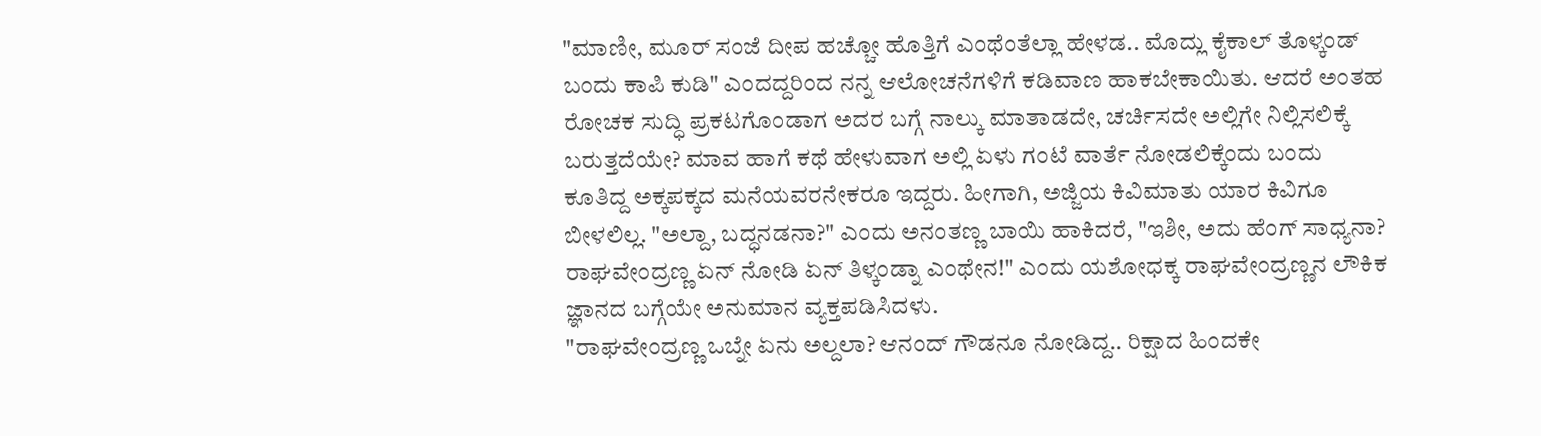"ಮಾಣೀ, ಮೂರ್ ಸಂಜೆ ದೀಪ ಹಚ್ಚೋ ಹೊತ್ತಿಗೆ ಎಂಥೆಂತೆಲ್ಲಾ ಹೇಳಡ.. ಮೊದ್ಲು ಕೈಕಾಲ್ ತೊಳ್ಕಂಡ್ ಬಂದು ಕಾಪಿ ಕುಡಿ" ಎಂದದ್ದರಿಂದ ನನ್ನ ಆಲೋಚನೆಗಳಿಗೆ ಕಡಿವಾಣ ಹಾಕಬೇಕಾಯಿತು. ಆದರೆ ಅಂತಹ ರೋಚಕ ಸುದ್ಧಿ ಪ್ರಕಟಗೊಂಡಾಗ ಅದರ ಬಗ್ಗೆ ನಾಲ್ಕು ಮಾತಾಡದೇ, ಚರ್ಚಿಸದೇ ಅಲ್ಲಿಗೇ ನಿಲ್ಲಿಸಲಿಕ್ಕೆ ಬರುತ್ತದೆಯೇ? ಮಾವ ಹಾಗೆ ಕಥೆ ಹೇಳುವಾಗ ಅಲ್ಲಿ ಏಳು ಗಂಟೆ ವಾರ್ತೆ ನೋಡಲಿಕ್ಕೆಂದು ಬಂದು ಕೂತಿದ್ದ ಅಕ್ಕಪಕ್ಕದ ಮನೆಯವರನೇಕರೂ ಇದ್ದರು. ಹೀಗಾಗಿ, ಅಜ್ಜಿಯ ಕಿವಿಮಾತು ಯಾರ ಕಿವಿಗೂ ಬೀಳಲಿಲ್ಲ. "ಅಲ್ದಾ, ಬದ್ಧನಡನಾ?" ಎಂದು ಅನಂತಣ್ಣ ಬಾಯಿ ಹಾಕಿದರೆ, "ಇಶೀ, ಅದು ಹೆಂಗ್ ಸಾಧ್ಯನಾ? ರಾಘವೇಂದ್ರಣ್ಣ ಏನ್ ನೋಡಿ ಏನ್ ತಿಳ್ಕಂಡ್ನಾ ಎಂಥೇನ!" ಎಂದು ಯಶೋಧಕ್ಕ ರಾಘವೇಂದ್ರಣ್ಣನ ಲೌಕಿಕ ಜ್ಞಾನದ ಬಗ್ಗೆಯೇ ಅನುಮಾನ ವ್ಯಕ್ತಪಡಿಸಿದಳು.
"ರಾಘವೇಂದ್ರಣ್ಣ ಒಬ್ನೇ ಏನು ಅಲ್ದಲಾ? ಆನಂದ್ ಗೌಡನೂ ನೋಡಿದ್ದ.. ರಿಕ್ಷಾದ ಹಿಂದಕೇ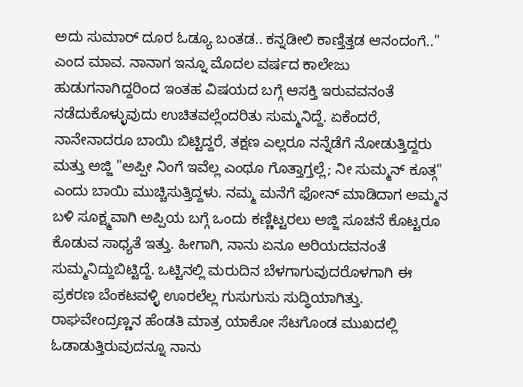ಅದು ಸುಮಾರ್ ದೂರ ಓಡ್ಯೂ ಬಂತಡ.. ಕನ್ನಡೀಲಿ ಕಾಣ್ತಿತ್ತಡ ಆನಂದಂಗೆ.." ಎಂದ ಮಾವ. ನಾನಾಗ ಇನ್ನೂ ಮೊದಲ ವರ್ಷದ ಕಾಲೇಜು ಹುಡುಗನಾಗಿದ್ದರಿಂದ ಇಂತಹ ವಿಷಯದ ಬಗ್ಗೆ ಆಸಕ್ತಿ ಇರುವವನಂತೆ ನಡೆದುಕೊಳ್ಳುವುದು ಉಚಿತವಲ್ಲೆಂದರಿತು ಸುಮ್ಮನಿದ್ದೆ. ಏಕೆಂದರೆ, ನಾನೇನಾದರೂ ಬಾಯಿ ಬಿಟ್ಟಿದ್ದರೆ, ತಕ್ಷಣ ಎಲ್ಲರೂ ನನ್ನೆಡೆಗೆ ನೋಡುತ್ತಿದ್ದರು ಮತ್ತು ಅಜ್ಜಿ "ಅಪ್ಪೀ ನಿಂಗೆ ಇವೆಲ್ಲ ಎಂಥೂ ಗೊತ್ತಾಗ್ತಲ್ಲೆ; ನೀ ಸುಮ್ಮನ್ ಕೂತ್ಗ" ಎಂದು ಬಾಯಿ ಮುಚ್ಚಿಸುತ್ತಿದ್ದಳು. ನಮ್ಮ ಮನೆಗೆ ಫೋನ್ ಮಾಡಿದಾಗ ಅಮ್ಮನ ಬಳಿ ಸೂಕ್ಷ್ಮವಾಗಿ ಅಪ್ಪಿಯ ಬಗ್ಗೆ ಒಂದು ಕಣ್ಣಿಟ್ಟರಲು ಅಜ್ಜಿ ಸೂಚನೆ ಕೊಟ್ಟರೂ ಕೊಡುವ ಸಾಧ್ಯತೆ ಇತ್ತು. ಹೀಗಾಗಿ, ನಾನು ಏನೂ ಅರಿಯದವನಂತೆ ಸುಮ್ಮನಿದ್ದುಬಿಟ್ಟಿದ್ದೆ. ಒಟ್ಟಿನಲ್ಲಿ ಮರುದಿನ ಬೆಳಗಾಗುವುದರೊಳಗಾಗಿ ಈ ಪ್ರಕರಣ ಬೆಂಕಟವಳ್ಳಿ ಊರಲೆಲ್ಲ ಗುಸುಗುಸು ಸುದ್ಧಿಯಾಗಿತ್ತು. ರಾಘವೇಂದ್ರಣ್ಣನ ಹೆಂಡತಿ ಮಾತ್ರ ಯಾಕೋ ಸೆಟಗೊಂಡ ಮುಖದಲ್ಲಿ ಓಡಾಡುತ್ತಿರುವುದನ್ನೂ ನಾನು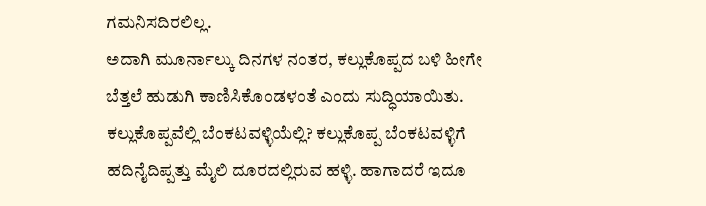ಗಮನಿಸದಿರಲಿಲ್ಲ.
ಅದಾಗಿ ಮೂರ್ನಾಲ್ಕು ದಿನಗಳ ನಂತರ, ಕಲ್ಲುಕೊಪ್ಪದ ಬಳಿ ಹೀಗೇ ಬೆತ್ತಲೆ ಹುಡುಗಿ ಕಾಣಿಸಿಕೊಂಡಳಂತೆ ಎಂದು ಸುದ್ಧಿಯಾಯಿತು. ಕಲ್ಲುಕೊಪ್ಪವೆಲ್ಲಿ ಬೆಂಕಟವಳ್ಳಿಯೆಲ್ಲಿ? ಕಲ್ಲುಕೊಪ್ಪ ಬೆಂಕಟವಳ್ಳಿಗೆ ಹದಿನೈದಿಪ್ಪತ್ತು ಮೈಲಿ ದೂರದಲ್ಲಿರುವ ಹಳ್ಳಿ. ಹಾಗಾದರೆ ಇದೂ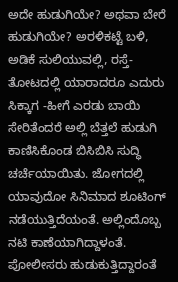ಅದೇ ಹುಡುಗಿಯೇ? ಅಥವಾ ಬೇರೆ ಹುಡುಗಿಯೇ? ಅರಳಿಕಟ್ಟೆ ಬಳಿ, ಅಡಿಕೆ ಸುಲಿಯುವಲ್ಲಿ, ರಸ್ತೆ-ತೋಟದಲ್ಲಿ ಯಾರಾದರೂ ಎದುರು ಸಿಕ್ಕಾಗ -ಹೀಗೆ ಎರಡು ಬಾಯಿ ಸೇರಿತೆಂದರೆ ಅಲ್ಲಿ ಬೆತ್ತಲೆ ಹುಡುಗಿ ಕಾಣಿಸಿಕೊಂಡ ಬಿಸಿಬಿಸಿ ಸುದ್ಧಿ ಚರ್ಚೆಯಾಯಿತು. ಜೋಗದಲ್ಲಿ ಯಾವುದೋ ಸಿನಿಮಾದ ಶೂಟಿಂಗ್ ನಡೆಯುತ್ತಿದೆಯಂತೆ. ಅಲ್ಲಿಂದೊಬ್ಬ ನಟಿ ಕಾಣೆಯಾಗಿದ್ದಾಳಂತೆ. ಪೋಲೀಸರು ಹುಡುಕುತ್ತಿದ್ದಾರಂತೆ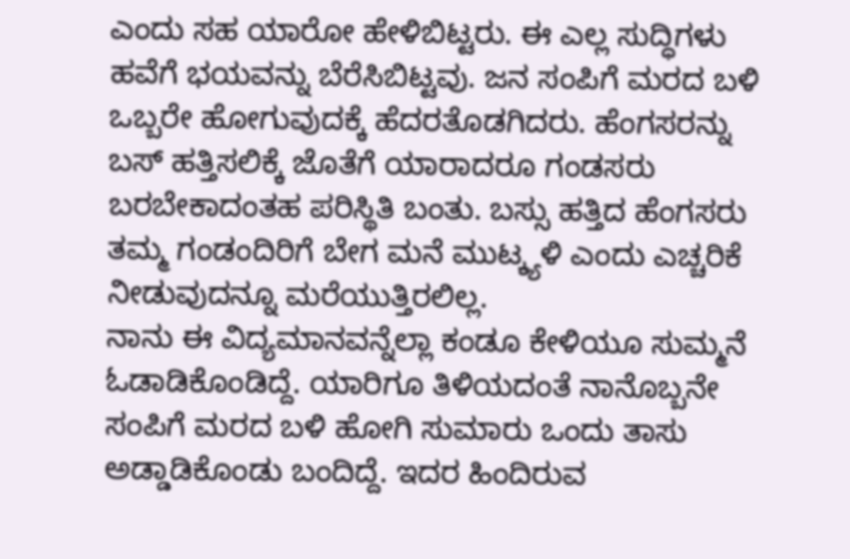ಎಂದು ಸಹ ಯಾರೋ ಹೇಳಿಬಿಟ್ಟರು. ಈ ಎಲ್ಲ ಸುದ್ಧಿಗಳು ಹವೆಗೆ ಭಯವನ್ನು ಬೆರೆಸಿಬಿಟ್ಟವು. ಜನ ಸಂಪಿಗೆ ಮರದ ಬಳಿ ಒಬ್ಬರೇ ಹೋಗುವುದಕ್ಕೆ ಹೆದರತೊಡಗಿದರು. ಹೆಂಗಸರನ್ನು ಬಸ್ ಹತ್ತಿಸಲಿಕ್ಕೆ ಜೊತೆಗೆ ಯಾರಾದರೂ ಗಂಡಸರು ಬರಬೇಕಾದಂತಹ ಪರಿಸ್ಥಿತಿ ಬಂತು. ಬಸ್ಸು ಹತ್ತಿದ ಹೆಂಗಸರು ತಮ್ಮ ಗಂಡಂದಿರಿಗೆ ಬೇಗ ಮನೆ ಮುಟ್ಕ್ಯಳಿ ಎಂದು ಎಚ್ಚರಿಕೆ ನೀಡುವುದನ್ನೂ ಮರೆಯುತ್ತಿರಲಿಲ್ಲ.
ನಾನು ಈ ವಿದ್ಯಮಾನವನ್ನೆಲ್ಲಾ ಕಂಡೂ ಕೇಳಿಯೂ ಸುಮ್ಮನೆ ಓಡಾಡಿಕೊಂಡಿದ್ದೆ. ಯಾರಿಗೂ ತಿಳಿಯದಂತೆ ನಾನೊಬ್ಬನೇ ಸಂಪಿಗೆ ಮರದ ಬಳಿ ಹೋಗಿ ಸುಮಾರು ಒಂದು ತಾಸು ಅಡ್ಡಾಡಿಕೊಂಡು ಬಂದಿದ್ದೆ. ಇದರ ಹಿಂದಿರುವ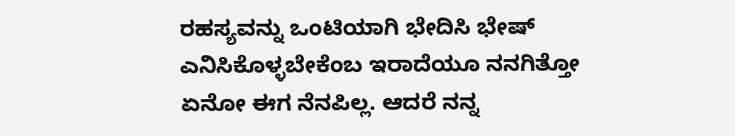ರಹಸ್ಯವನ್ನು ಒಂಟಿಯಾಗಿ ಭೇದಿಸಿ ಭೇಷ್ ಎನಿಸಿಕೊಳ್ಳಬೇಕೆಂಬ ಇರಾದೆಯೂ ನನಗಿತ್ತೋ ಏನೋ ಈಗ ನೆನಪಿಲ್ಲ. ಆದರೆ ನನ್ನ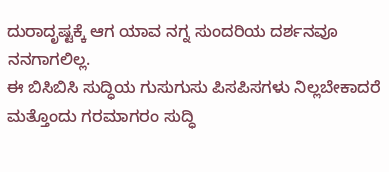ದುರಾದೃಷ್ಟಕ್ಕೆ ಆಗ ಯಾವ ನಗ್ನ ಸುಂದರಿಯ ದರ್ಶನವೂ ನನಗಾಗಲಿಲ್ಲ.
ಈ ಬಿಸಿಬಿಸಿ ಸುದ್ಧಿಯ ಗುಸುಗುಸು ಪಿಸಪಿಸಗಳು ನಿಲ್ಲಬೇಕಾದರೆ ಮತ್ತೊಂದು ಗರಮಾಗರಂ ಸುದ್ಧಿ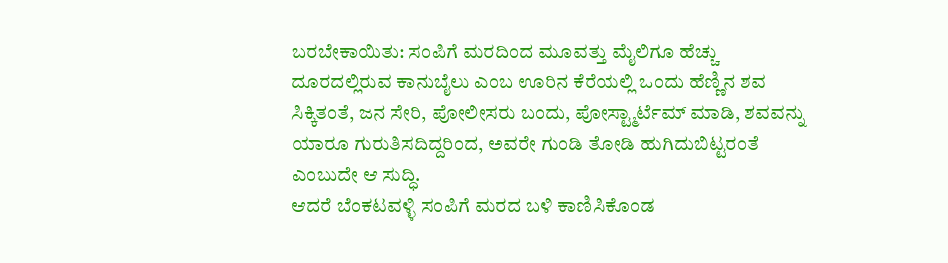ಬರಬೇಕಾಯಿತು: ಸಂಪಿಗೆ ಮರದಿಂದ ಮೂವತ್ತು ಮೈಲಿಗೂ ಹೆಚ್ಚು ದೂರದಲ್ಲಿರುವ ಕಾನುಬೈಲು ಎಂಬ ಊರಿನ ಕೆರೆಯಲ್ಲಿ ಒಂದು ಹೆಣ್ಣಿನ ಶವ ಸಿಕ್ಕಿತಂತೆ, ಜನ ಸೇರಿ, ಪೋಲೀಸರು ಬಂದು, ಪೋಸ್ಟ್ಮಾರ್ಟೆಮ್ ಮಾಡಿ, ಶವವನ್ನು ಯಾರೂ ಗುರುತಿಸದಿದ್ದರಿಂದ, ಅವರೇ ಗುಂಡಿ ತೋಡಿ ಹುಗಿದುಬಿಟ್ಟರಂತೆ ಎಂಬುದೇ ಆ ಸುದ್ಧಿ.
ಆದರೆ ಬೆಂಕಟವಳ್ಳಿ ಸಂಪಿಗೆ ಮರದ ಬಳಿ ಕಾಣಿಸಿಕೊಂಡ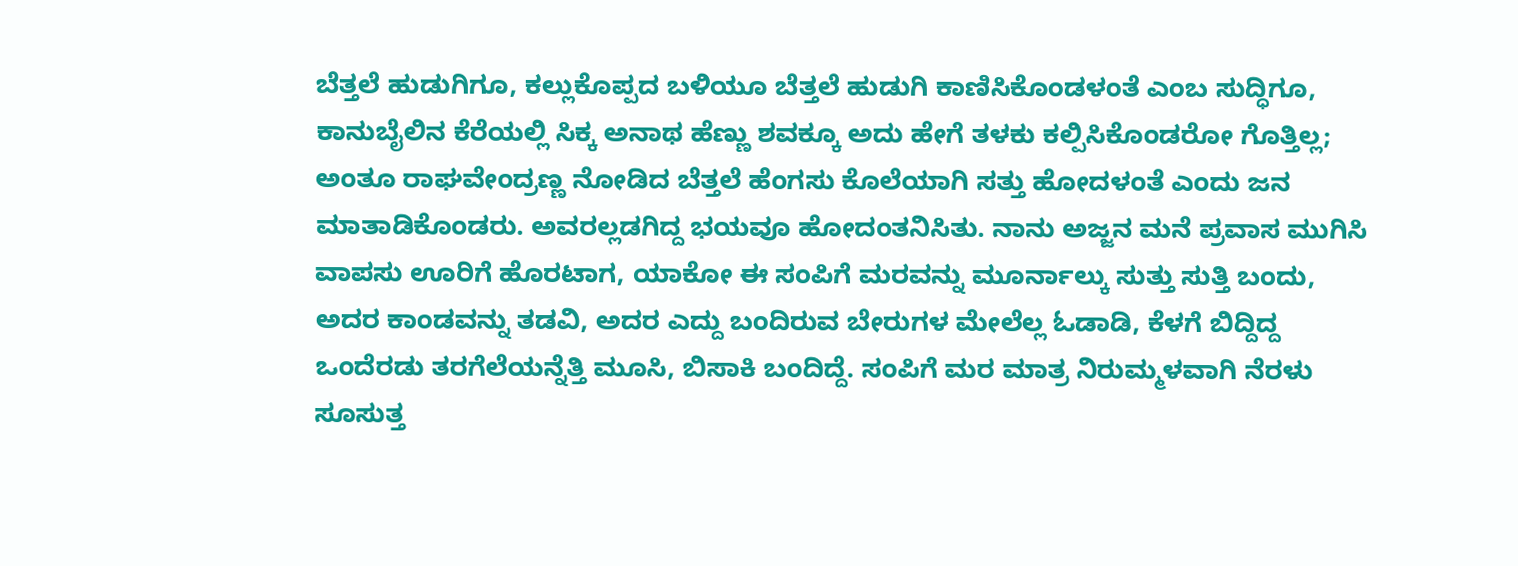ಬೆತ್ತಲೆ ಹುಡುಗಿಗೂ, ಕಲ್ಲುಕೊಪ್ಪದ ಬಳಿಯೂ ಬೆತ್ತಲೆ ಹುಡುಗಿ ಕಾಣಿಸಿಕೊಂಡಳಂತೆ ಎಂಬ ಸುದ್ಧಿಗೂ, ಕಾನುಬೈಲಿನ ಕೆರೆಯಲ್ಲಿ ಸಿಕ್ಕ ಅನಾಥ ಹೆಣ್ಣು ಶವಕ್ಕೂ ಅದು ಹೇಗೆ ತಳಕು ಕಲ್ಪಿಸಿಕೊಂಡರೋ ಗೊತ್ತಿಲ್ಲ; ಅಂತೂ ರಾಘವೇಂದ್ರಣ್ಣ ನೋಡಿದ ಬೆತ್ತಲೆ ಹೆಂಗಸು ಕೊಲೆಯಾಗಿ ಸತ್ತು ಹೋದಳಂತೆ ಎಂದು ಜನ ಮಾತಾಡಿಕೊಂಡರು. ಅವರಲ್ಲಡಗಿದ್ದ ಭಯವೂ ಹೋದಂತನಿಸಿತು. ನಾನು ಅಜ್ಜನ ಮನೆ ಪ್ರವಾಸ ಮುಗಿಸಿ ವಾಪಸು ಊರಿಗೆ ಹೊರಟಾಗ, ಯಾಕೋ ಈ ಸಂಪಿಗೆ ಮರವನ್ನು ಮೂರ್ನಾಲ್ಕು ಸುತ್ತು ಸುತ್ತಿ ಬಂದು, ಅದರ ಕಾಂಡವನ್ನು ತಡವಿ, ಅದರ ಎದ್ದು ಬಂದಿರುವ ಬೇರುಗಳ ಮೇಲೆಲ್ಲ ಓಡಾಡಿ, ಕೆಳಗೆ ಬಿದ್ದಿದ್ದ ಒಂದೆರಡು ತರಗೆಲೆಯನ್ನೆತ್ತಿ ಮೂಸಿ, ಬಿಸಾಕಿ ಬಂದಿದ್ದೆ. ಸಂಪಿಗೆ ಮರ ಮಾತ್ರ ನಿರುಮ್ಮಳವಾಗಿ ನೆರಳು ಸೂಸುತ್ತ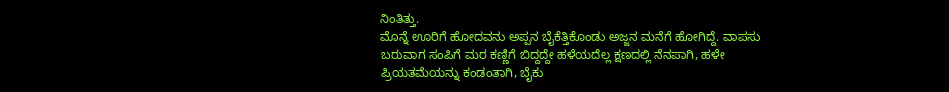ನಿಂತಿತ್ತು.
ಮೊನ್ನೆ ಊರಿಗೆ ಹೋದವನು ಅಪ್ಪನ ಬೈಕೆತ್ತಿಕೊಂಡು ಅಜ್ಜನ ಮನೆಗೆ ಹೋಗಿದ್ದೆ. ವಾಪಸು ಬರುವಾಗ ಸಂಪಿಗೆ ಮರ ಕಣ್ಣಿಗೆ ಬಿದ್ದದ್ದೇ ಹಳೆಯದೆಲ್ಲ ಕ್ಷಣದಲ್ಲಿ ನೆನಪಾಗಿ, ಹಳೇ ಪ್ರಿಯತಮೆಯನ್ನು ಕಂಡಂತಾಗಿ, ಬೈಕು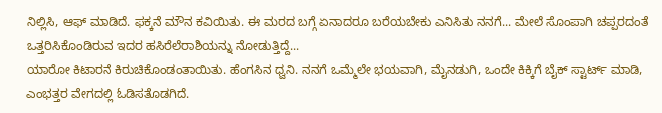ನಿಲ್ಲಿಸಿ, ಆಫ್ ಮಾಡಿದೆ. ಫಕ್ಕನೆ ಮೌನ ಕವಿಯಿತು. ಈ ಮರದ ಬಗ್ಗೆ ಏನಾದರೂ ಬರೆಯಬೇಕು ಎನಿಸಿತು ನನಗೆ... ಮೇಲೆ ಸೊಂಪಾಗಿ ಚಪ್ಪರದಂತೆ ಒತ್ತರಿಸಿಕೊಂಡಿರುವ ಇದರ ಹಸಿರೆಲೆರಾಶಿಯನ್ನು ನೋಡುತ್ತಿದ್ದೆ...
ಯಾರೋ ಕಿಟಾರನೆ ಕಿರುಚಿಕೊಂಡಂತಾಯಿತು. ಹೆಂಗಸಿನ ಧ್ವನಿ. ನನಗೆ ಒಮ್ಮೆಲೇ ಭಯವಾಗಿ, ಮೈನಡುಗಿ, ಒಂದೇ ಕಿಕ್ಕಿಗೆ ಬೈಕ್ ಸ್ಟಾರ್ಟ್ ಮಾಡಿ, ಎಂಭತ್ತರ ವೇಗದಲ್ಲಿ ಓಡಿಸತೊಡಗಿದೆ.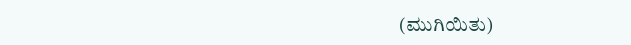(ಮುಗಿಯಿತು)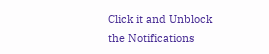Click it and Unblock the Notifications